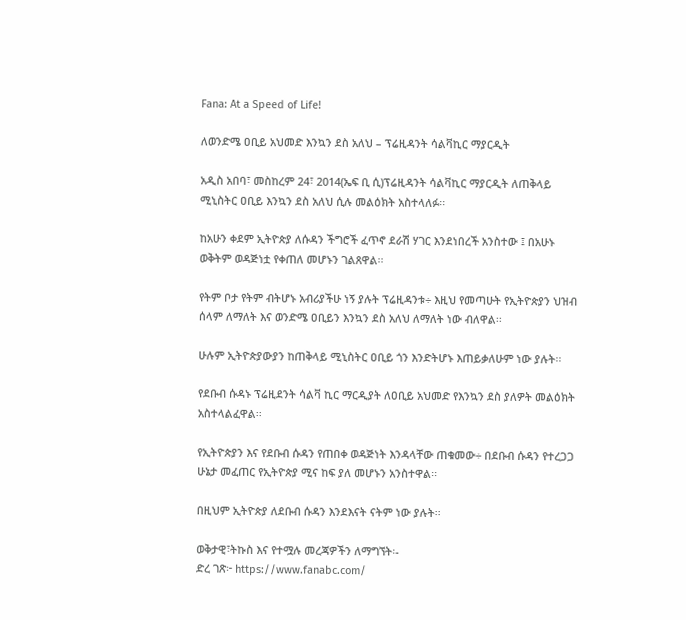Fana: At a Speed of Life!

ለወንድሜ ዐቢይ አህመድ እንኳን ደስ አለህ – ፕሬዚዳንት ሳልቫኪር ማያርዲት

አዲስ አበባ፣ መስከረም 24፣ 2014(ኤፍ ቢ ሲ)ፕሬዚዳንት ሳልቫኪር ማያርዲት ለጠቅላይ ሚኒስትር ዐቢይ እንኳን ደስ አለህ ሲሉ መልዕክት አስተላለፉ፡፡

ከአሁን ቀደም ኢትዮጵያ ለሱዳን ችግሮች ፈጥኖ ደራሽ ሃገር እንደነበረች አንስተው ፤ በአሁኑ ወቅትም ወዳጅነቷ የቀጠለ መሆኑን ገልጸዋል፡፡

የትም ቦታ የትም ብትሆኑ አብሪያችሁ ነኝ ያሉት ፕሬዚዳንቱ÷ እዚህ የመጣሁት የኢትዮጵያን ህዝብ ሰላም ለማለት እና ወንድሜ ዐቢይን እንኳን ደስ አለህ ለማለት ነው ብለዋል፡፡

ሁሉም ኢትዮጵያውያን ከጠቅላይ ሚኒስትር ዐቢይ ጎን እንድትሆኑ እጠይቃለሁም ነው ያሉት፡፡

የደቡብ ሱዳኑ ፕሬዚደንት ሳልቫ ኪር ማርዲያት ለዐቢይ አህመድ የእንኳን ደስ ያለዎት መልዕክት አስተላልፈዋል፡፡

የኢትዮጵያን እና የደቡብ ሱዳን የጠበቀ ወዳጅነት እንዳላቸው ጠቁመው÷ በደቡብ ሱዳን የተረጋጋ ሁኔታ መፈጠር የኢትዮጵያ ሚና ከፍ ያለ መሆኑን አንስተዋል፡፡

በዚህም ኢትዮጵያ ለደቡብ ሱዳን እንደእናት ናትም ነው ያሉት፡፡

ወቅታዊ፣ትኩስ እና የተሟሉ መረጃዎችን ለማግኘት፡-
ድረ ገጽ፦ https://www.fanabc.com/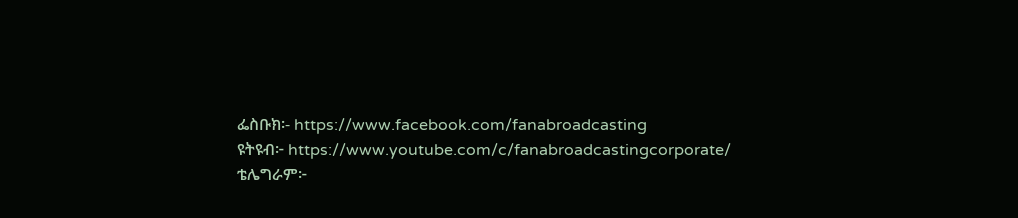ፌስቡክ፡- https://www.facebook.com/fanabroadcasting
ዩትዩብ፦ https://www.youtube.com/c/fanabroadcastingcorporate/
ቴሌግራም፦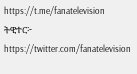https://t.me/fanatelevision
ትዊተር፦ https://twitter.com/fanatelevision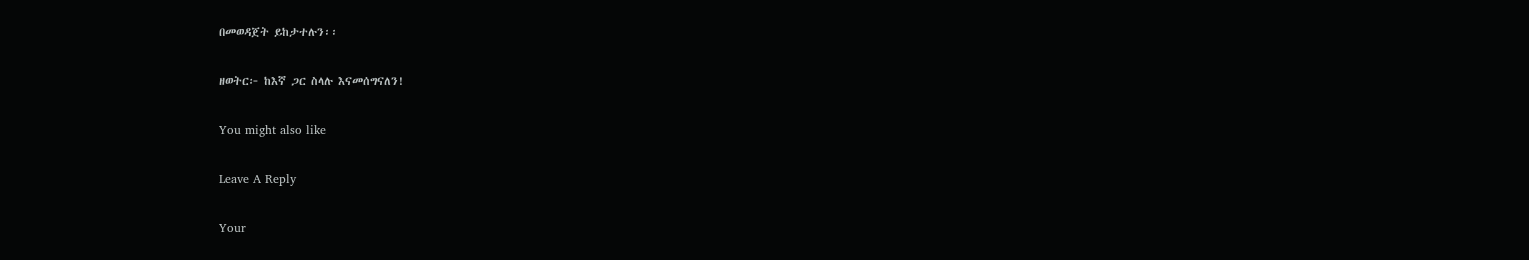በመወዳጀት ይከታተሉን፡፡

ዘወትር፦ ከእኛ ጋር ስላሉ እናመሰግናለን!

You might also like

Leave A Reply

Your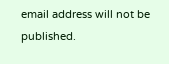email address will not be published.